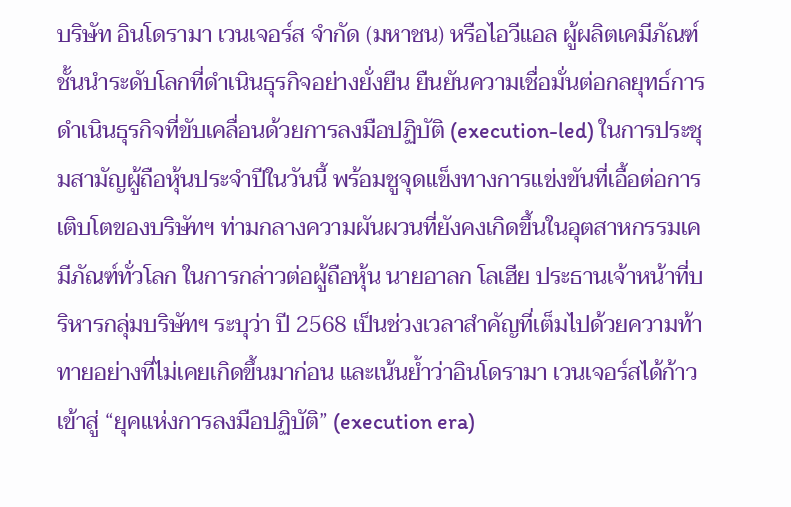บริษัท อินโดรามา เวนเจอร์ส จำกัด (มหาชน) หรือไอวีแอล ผู้ผลิตเคมีภัณฑ์ชั้นนำระดับโลกที่ดำเนินธุรกิจอย่างยั่งยืน ยืนยันความเชื่อมั่นต่อกลยุทธ์การดำเนินธุรกิจที่ขับเคลื่อนด้วยการลงมือปฏิบัติ (execution-led) ในการประชุมสามัญผู้ถือหุ้นประจำปีในวันนี้ พร้อมชูจุดแข็งทางการแข่งขันที่เอื้อต่อการเติบโตของบริษัทฯ ท่ามกลางความผันผวนที่ยังคงเกิดขึ้นในอุตสาหกรรมเคมีภัณฑ์ทั่วโลก ในการกล่าวต่อผู้ถือหุ้น นายอาลก โลเฮีย ประธานเจ้าหน้าที่บริหารกลุ่มบริษัทฯ ระบุว่า ปี 2568 เป็นช่วงเวลาสำคัญที่เต็มไปด้วยความท้าทายอย่างที่ไม่เคยเกิดขึ้นมาก่อน และเน้นย้ำว่าอินโดรามา เวนเจอร์สได้ก้าวเข้าสู่ “ยุคแห่งการลงมือปฏิบัติ” (execution era)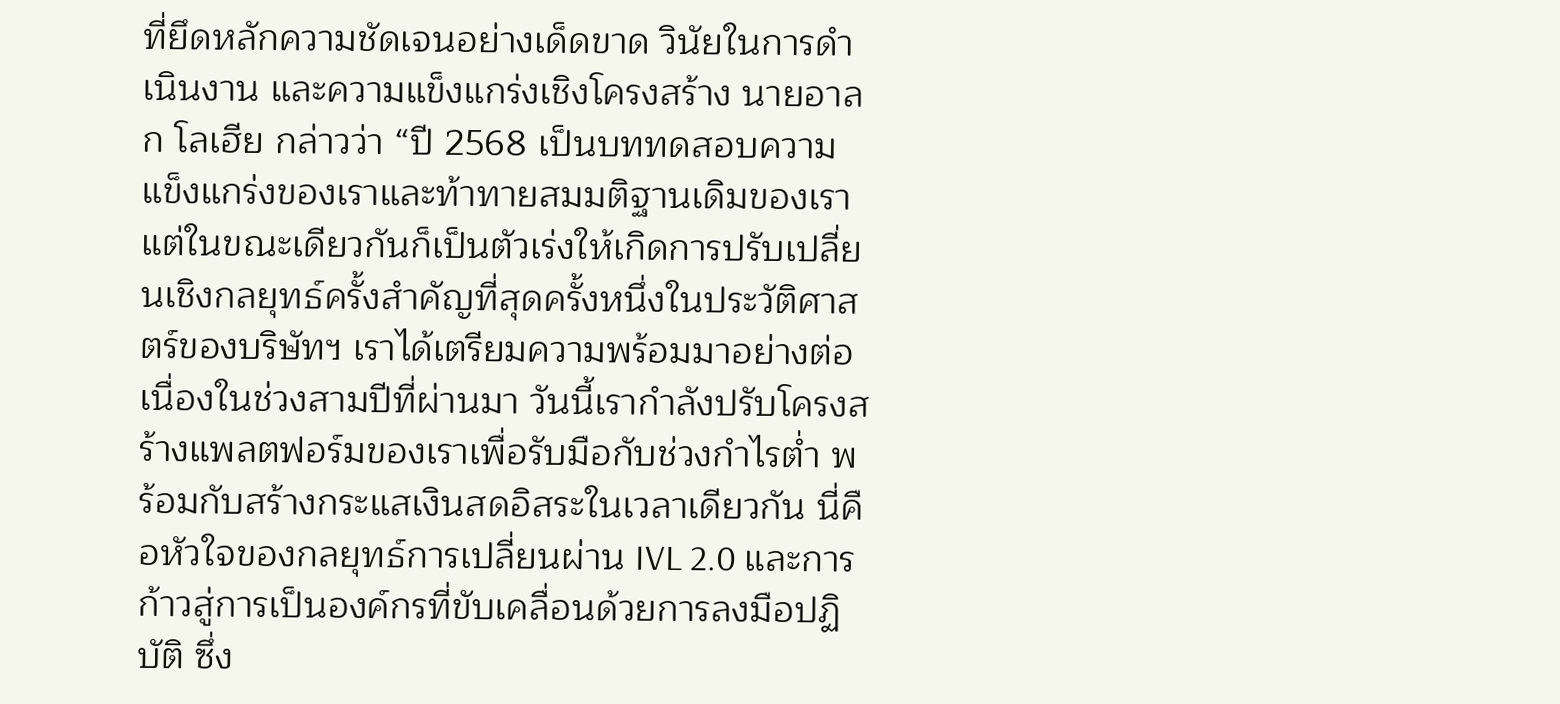ที่ยึดหลักความชัดเจนอย่างเด็ดขาด วินัยในการดำเนินงาน และความแข็งแกร่งเชิงโครงสร้าง นายอาลก โลเฮีย กล่าวว่า “ปี 2568 เป็นบททดสอบความแข็งแกร่งของเราและท้าทายสมมติฐานเดิมของเรา แต่ในขณะเดียวกันก็เป็นตัวเร่งให้เกิดการปรับเปลี่ยนเชิงกลยุทธ์ครั้งสำคัญที่สุดครั้งหนึ่งในประวัติศาสตร์ของบริษัทฯ เราได้เตรียมความพร้อมมาอย่างต่อเนื่องในช่วงสามปีที่ผ่านมา วันนี้เรากำลังปรับโครงสร้างแพลตฟอร์มของเราเพื่อรับมือกับช่วงกำไรต่ำ พร้อมกับสร้างกระแสเงินสดอิสระในเวลาเดียวกัน นี่คือหัวใจของกลยุทธ์การเปลี่ยนผ่าน IVL 2.0 และการก้าวสู่การเป็นองค์กรที่ขับเคลื่อนด้วยการลงมือปฏิบัติ ซึ่ง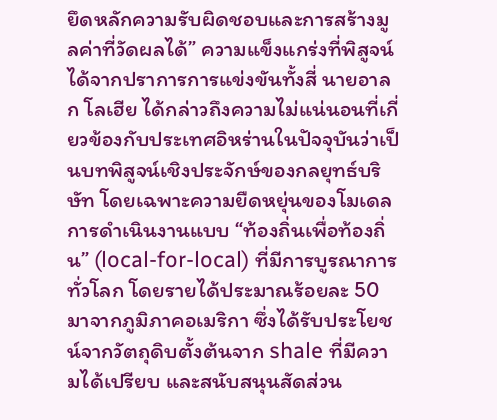ยึดหลักความรับผิดชอบและการสร้างมูลค่าที่วัดผลได้” ความแข็งแกร่งที่พิสูจน์ได้จากปราการการแข่งขันทั้งสี่ นายอาลก โลเฮีย ได้กล่าวถึงความไม่แน่นอนที่เกี่ยวข้องกับประเทศอิหร่านในปัจจุบันว่าเป็นบทพิสูจน์เชิงประจักษ์ของกลยุทธ์บริษัท โดยเฉพาะความยืดหยุ่นของโมเดลการดำเนินงานแบบ “ท้องถิ่นเพื่อท้องถิ่น” (local-for-local) ที่มีการบูรณาการทั่วโลก โดยรายได้ประมาณร้อยละ 50 มาจากภูมิภาคอเมริกา ซึ่งได้รับประโยชน์จากวัตถุดิบตั้งต้นจาก shale ที่มีความได้เปรียบ และสนับสนุนสัดส่วน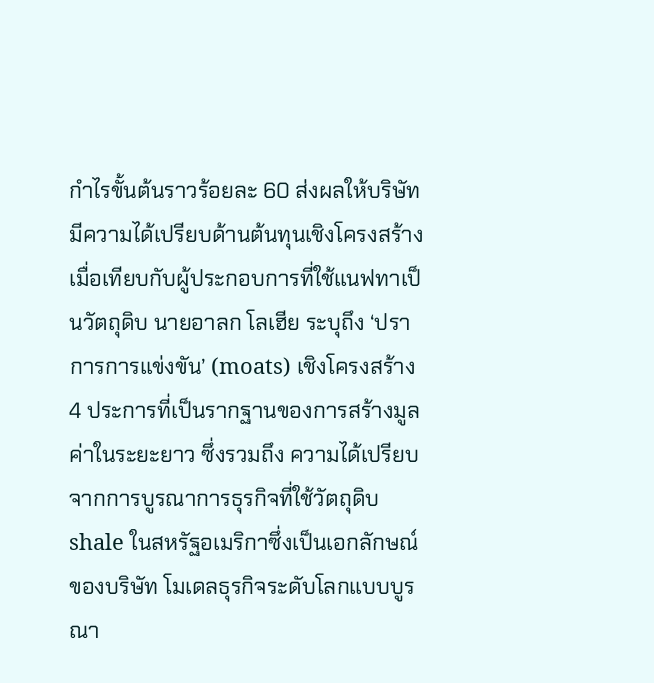กำไรขั้นต้นราวร้อยละ 60 ส่งผลให้บริษัทมีความได้เปรียบด้านต้นทุนเชิงโครงสร้างเมื่อเทียบกับผู้ประกอบการที่ใช้แนฟทาเป็นวัตถุดิบ นายอาลก โลเฮีย ระบุถึง ‘ปราการการแข่งขัน’ (moats) เชิงโครงสร้าง 4 ประการที่เป็นรากฐานของการสร้างมูลค่าในระยะยาว ซึ่งรวมถึง ความได้เปรียบจากการบูรณาการธุรกิจที่ใช้วัตถุดิบ shale ในสหรัฐอเมริกาซึ่งเป็นเอกลักษณ์ของบริษัท โมเดลธุรกิจระดับโลกแบบบูรณา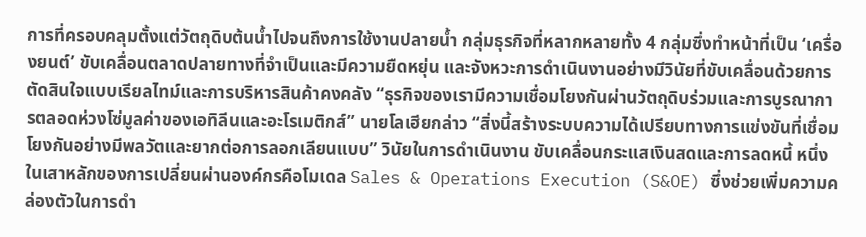การที่ครอบคลุมตั้งแต่วัตถุดิบต้นน้ำไปจนถึงการใช้งานปลายน้ำ กลุ่มธุรกิจที่หลากหลายทั้ง 4 กลุ่มซึ่งทำหน้าที่เป็น ‘เครื่องยนต์’ ขับเคลื่อนตลาดปลายทางที่จำเป็นและมีความยืดหยุ่น และจังหวะการดำเนินงานอย่างมีวินัยที่ขับเคลื่อนด้วยการตัดสินใจแบบเรียลไทม์และการบริหารสินค้าคงคลัง “ธุรกิจของเรามีความเชื่อมโยงกันผ่านวัตถุดิบร่วมและการบูรณาการตลอดห่วงโซ่มูลค่าของเอทิลีนและอะโรเมติกส์” นายโลเฮียกล่าว “สิ่งนี้สร้างระบบความได้เปรียบทางการแข่งขันที่เชื่อมโยงกันอย่างมีพลวัตและยากต่อการลอกเลียนแบบ” วินัยในการดำเนินงาน ขับเคลื่อนกระแสเงินสดและการลดหนี้ หนึ่งในเสาหลักของการเปลี่ยนผ่านองค์กรคือโมเดล Sales & Operations Execution (S&OE) ซึ่งช่วยเพิ่มความคล่องตัวในการดำ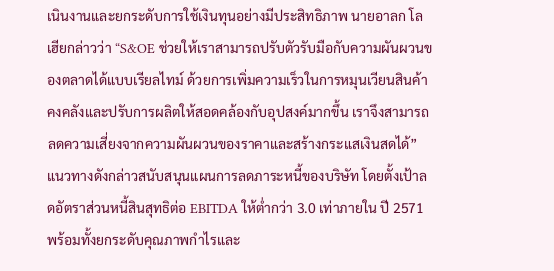เนินงานและยกระดับการใช้เงินทุนอย่างมีประสิทธิภาพ นายอาลก โลเฮียกล่าวว่า “S&OE ช่วยให้เราสามารถปรับตัวรับมือกับความผันผวนของตลาดได้แบบเรียลไทม์ ด้วยการเพิ่มความเร็วในการหมุนเวียนสินค้าคงคลังและปรับการผลิตให้สอดคล้องกับอุปสงค์มากขึ้น เราจึงสามารถลดความเสี่ยงจากความผันผวนของราคาและสร้างกระแสเงินสดได้” แนวทางดังกล่าวสนับสนุนแผนการลดภาระหนี้ของบริษัท โดยตั้งเป้าลดอัตราส่วนหนี้สินสุทธิต่อ EBITDA ให้ต่ำกว่า 3.0 เท่าภายใน ปี 2571 พร้อมทั้งยกระดับคุณภาพกำไรและ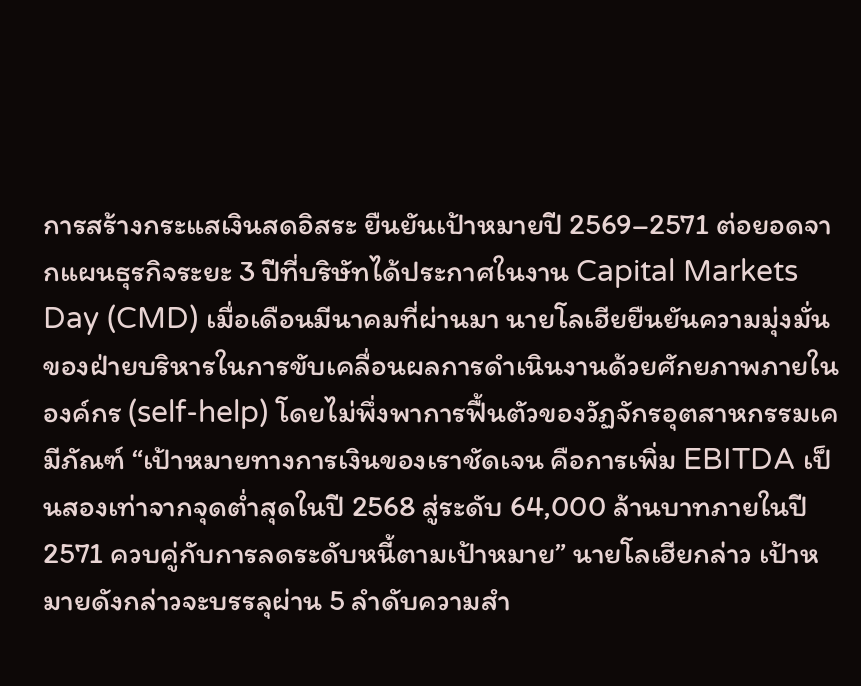การสร้างกระแสเงินสดอิสระ ยืนยันเป้าหมายปี 2569–2571 ต่อยอดจากแผนธุรกิจระยะ 3 ปีที่บริษัทได้ประกาศในงาน Capital Markets Day (CMD) เมื่อเดือนมีนาคมที่ผ่านมา นายโลเฮียยืนยันความมุ่งมั่นของฝ่ายบริหารในการขับเคลื่อนผลการดำเนินงานด้วยศักยภาพภายในองค์กร (self-help) โดยไม่พึ่งพาการฟื้นตัวของวัฏจักรอุตสาหกรรมเคมีภัณฑ์ “เป้าหมายทางการเงินของเราชัดเจน คือการเพิ่ม EBITDA เป็นสองเท่าจากจุดต่ำสุดในปี 2568 สู่ระดับ 64,000 ล้านบาทภายในปี 2571 ควบคู่กับการลดระดับหนี้ตามเป้าหมาย” นายโลเฮียกล่าว เป้าหมายดังกล่าวจะบรรลุผ่าน 5 ลำดับความสำ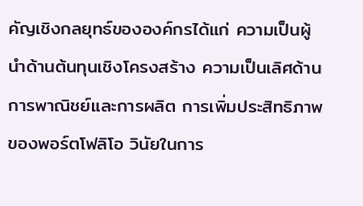คัญเชิงกลยุทธ์ขององค์กรได้แก่ ความเป็นผู้นำด้านต้นทุนเชิงโครงสร้าง ความเป็นเลิศด้านการพาณิชย์และการผลิต การเพิ่มประสิทธิภาพของพอร์ตโฟลิโอ วินัยในการ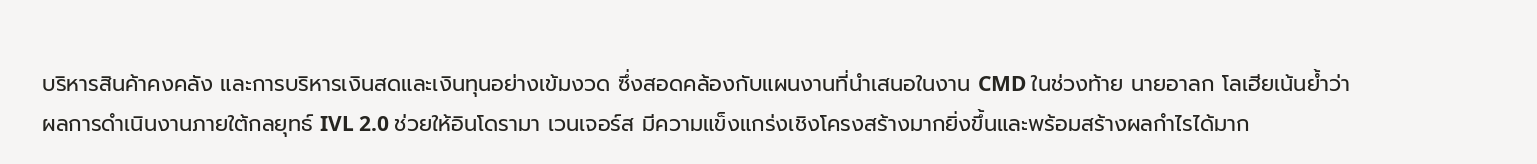บริหารสินค้าคงคลัง และการบริหารเงินสดและเงินทุนอย่างเข้มงวด ซึ่งสอดคล้องกับแผนงานที่นำเสนอในงาน CMD ในช่วงท้าย นายอาลก โลเฮียเน้นย้ำว่าผลการดำเนินงานภายใต้กลยุทธ์ IVL 2.0 ช่วยให้อินโดรามา เวนเจอร์ส มีความแข็งแกร่งเชิงโครงสร้างมากยิ่งขึ้นและพร้อมสร้างผลกำไรได้มาก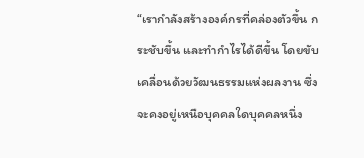“เรากำลังสร้างองค์กรที่คล่องตัวขึ้น กระชับขึ้น และทำกำไรได้ดีขึ้น โดยขับเคลื่อนด้วยวัฒนธรรมแห่งผลงาน ซึ่งจะคงอยู่เหนือบุคคลใดบุคคลหนึ่ง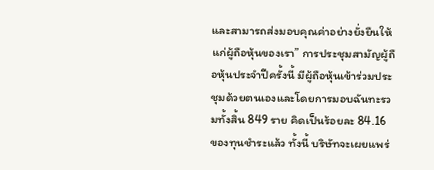และสามารถส่งมอบคุณค่าอย่างยั่งยืนให้แก่ผู้ถือหุ้นของเรา” การประชุมสามัญผู้ถือหุ้นประจำปีครั้งนี้ มีผู้ถือหุ้นเข้าร่วมประชุมด้วยตนเองและโดยการมอบฉันทะรวมทั้งสิ้น 849 ราย คิดเป็นร้อยละ 84.16 ของทุนชำระแล้ว ทั้งนี้ บริษัทจะเผยแพร่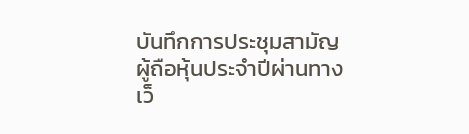บันทึกการประชุมสามัญผู้ถือหุ้นประจำปีผ่านทางเว็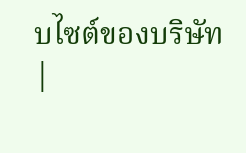บไซต์ของบริษัท
|